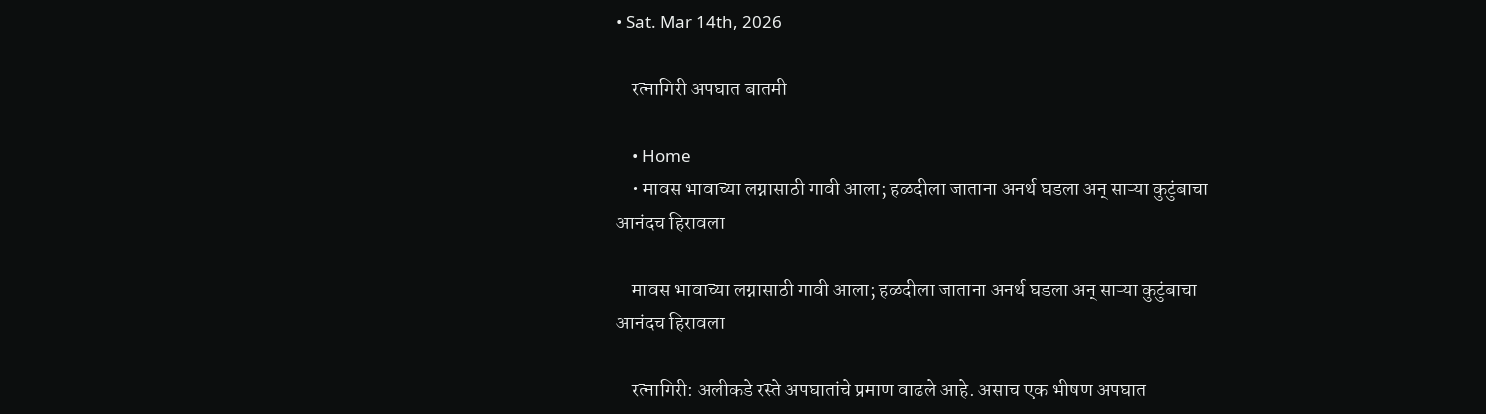• Sat. Mar 14th, 2026

    रत्नागिरी अपघात बातमी

    • Home
    • मावस भावाच्या लग्नासाठी गावी आला; हळदीला जाताना अनर्थ घडला अन् साऱ्या कुटुंबाचा आनंदच हिरावला

    मावस भावाच्या लग्नासाठी गावी आला; हळदीला जाताना अनर्थ घडला अन् साऱ्या कुटुंबाचा आनंदच हिरावला

    रत्नागिरी: अलीकडे रस्ते अपघातांचे प्रमाण वाढले आहे. असाच एक भीषण अपघात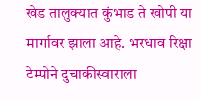खेड तालुक्यात कुंभाड ते खोपी या मार्गावर झाला आहे. भरधाव रिक्षा टेम्पोने दुचाकीस्वाराला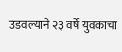उडवल्याने २३ वर्षे युवकाचा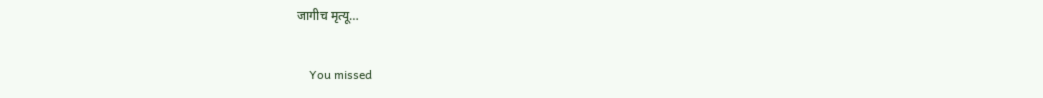जागीच मृत्यू…

    You missed